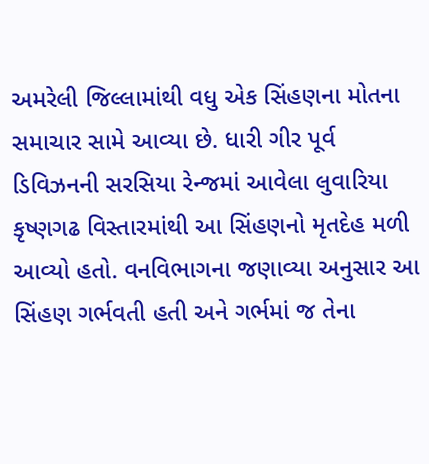અમરેલી જિલ્લામાંથી વધુ એક સિંહણના મોતના સમાચાર સામે આવ્યા છે. ધારી ગીર પૂર્વ ડિવિઝનની સરસિયા રેન્જમાં આવેલા લુવારિયા કૃષ્ણગઢ વિસ્તારમાંથી આ સિંહણનો મૃતદેહ મળી આવ્યો હતો. વનવિભાગના જણાવ્યા અનુસાર આ સિંહણ ગર્ભવતી હતી અને ગર્ભમાં જ તેના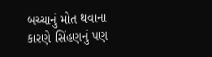બચ્ચાનું મોત થવાના કારણે સિંહણનું પણ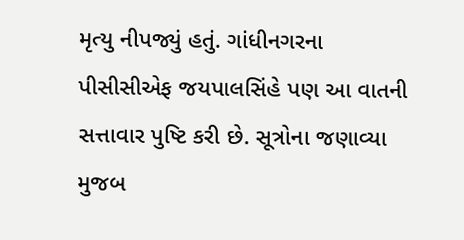મૃત્યુ નીપજ્યું હતું. ગાંધીનગરના પીસીસીએફ જયપાલસિંહે પણ આ વાતની સત્તાવાર પુષ્ટિ કરી છે. સૂત્રોના જણાવ્યા મુજબ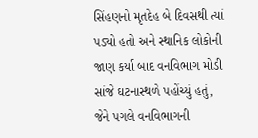સિંહણનો મૃતદેહ બે દિવસથી ત્યાં પડ્યો હતો અને સ્થાનિક લોકોની જાણ કર્યા બાદ વનવિભાગ મોડી સાંજે ઘટનાસ્થળે પહોંચ્યું હતું, જેને પગલે વનવિભાગની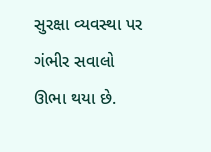સુરક્ષા વ્યવસ્થા પર ગંભીર સવાલો ઊભા થયા છે.